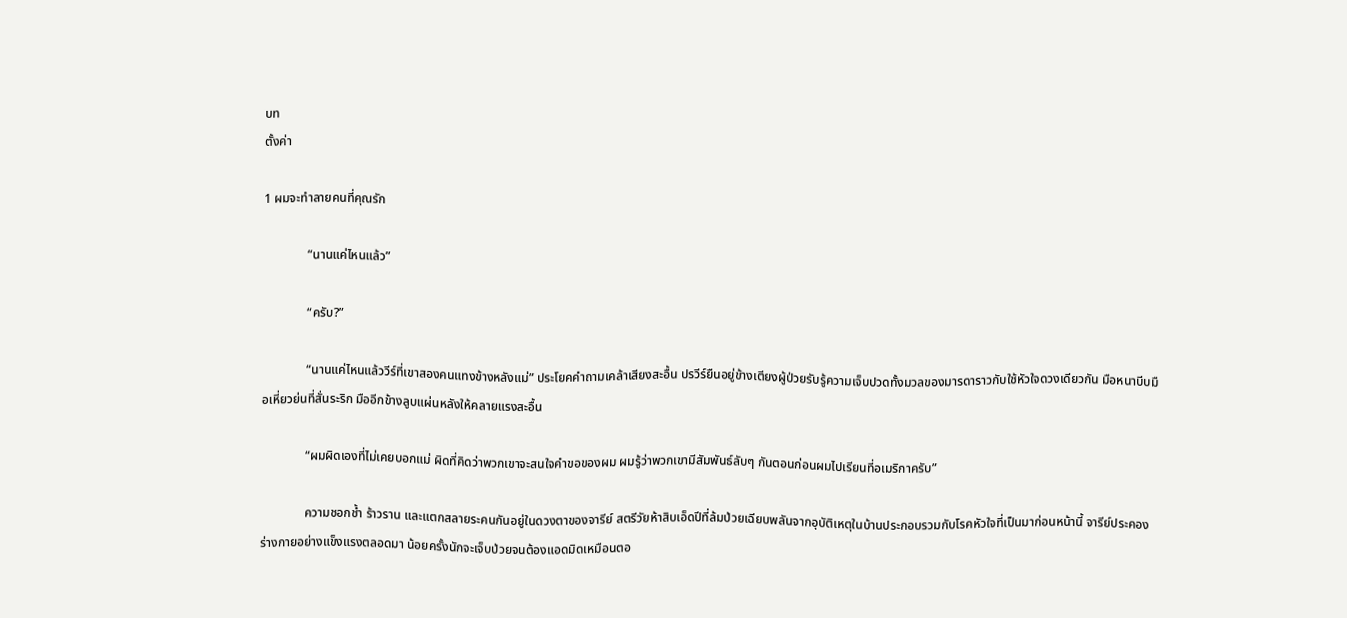บท
ตั้งค่า

1 ผมจะทำลายคนที่คุณรัก

              “นานแค่ไหนแล้ว”

              “ครับ?”

              “นานแค่ไหนแล้ววีร์ที่เขาสองคนแทงข้างหลังแม่” ประโยคคำถามเคล้าเสียงสะอื้น ปรวีร์ยืนอยู่ข้างเตียงผู้ป่วยรับรู้ความเจ็บปวดทั้งมวลของมารดาราวกับใช้หัวใจดวงเดียวกัน มือหนาบีบมือเหี่ยวย่นที่สั่นระริก มืออีกข้างลูบแผ่นหลังให้คลายแรงสะอื้น

              “ผมผิดเองที่ไม่เคยบอกแม่ ผิดที่คิดว่าพวกเขาจะสนใจคำขอของผม ผมรู้ว่าพวกเขามีสัมพันธ์ลับๆ กันตอนก่อนผมไปเรียนที่อเมริกาครับ”

              ความชอกช้ำ ร้าวราน และแตกสลายระคนกันอยู่ในดวงตาของจารีย์ สตรีวัยห้าสิบเอ็ดปีที่ล้มป่วยเฉียบพลันจากอุบัติเหตุในบ้านประกอบรวมกับโรคหัวใจที่เป็นมาก่อนหน้านี้ จารีย์ประคองร่างกายอย่างแข็งแรงตลอดมา น้อยครั้งนักจะเจ็บป่วยจนต้องแอดมิดเหมือนตอ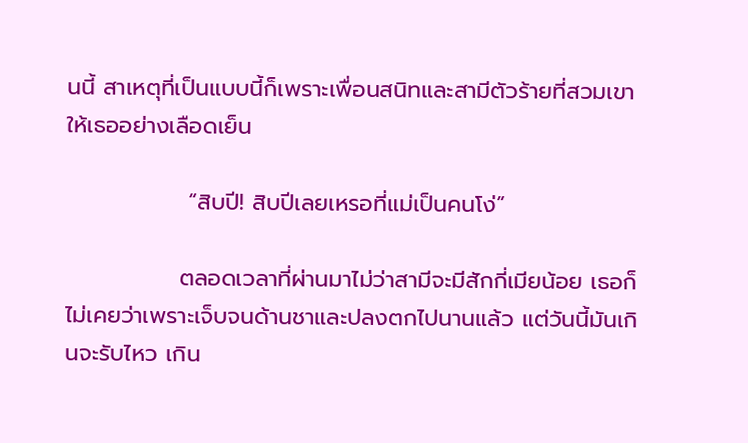นนี้ สาเหตุที่เป็นแบบนี้ก็เพราะเพื่อนสนิทและสามีตัวร้ายที่สวมเขาให้เธออย่างเลือดเย็น

               “สิบปี! สิบปีเลยเหรอที่แม่เป็นคนโง่”

              ตลอดเวลาที่ผ่านมาไม่ว่าสามีจะมีสักกี่เมียน้อย เธอก็ไม่เคยว่าเพราะเจ็บจนด้านชาและปลงตกไปนานแล้ว แต่วันนี้มันเกินจะรับไหว เกิน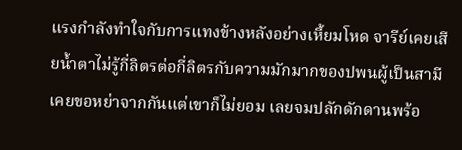แรงกำลังทำใจกับการแทงข้างหลังอย่างเหี้ยมโหด จารีย์เคยเสียน้ำตาไม่รู้กี่ลิตรต่อกี่ลิตรกับความมักมากของปพนผู้เป็นสามี เคยขอหย่าจากกันแต่เขาก็ไม่ยอม เลยจมปลักดักดานพร้อ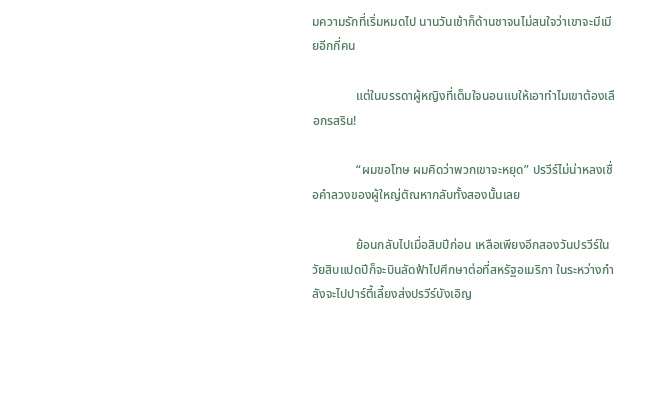มความรักที่เริ่มหมดไป นานวันเข้าก็ด้านชาจนไม่สนใจว่าเขาจะมีเมียอีกกี่คน

              แต่ในบรรดาผู้หญิงที่เต็มใจนอนแบให้เอาทำไมเขาต้องเลือกรสริน!

              “ผมขอโทษ ผมคิดว่าพวกเขาจะหยุด” ปรวีร์ไม่น่าหลงเชื่อคำลวงของผู้ใหญ่ตัณหากลับทั้งสองนั้นเลย

              ย้อนกลับไปเมื่อสิบปีก่อน เหลือเพียงอีกสองวันปรวีร์ในวัยสิบแปดปีก็จะบินลัดฟ้าไปศึกษาต่อที่สหรัฐอเมริกา ในระหว่างกำลังจะไปปาร์ตี้เลี้ยงส่งปรวีร์บังเอิญ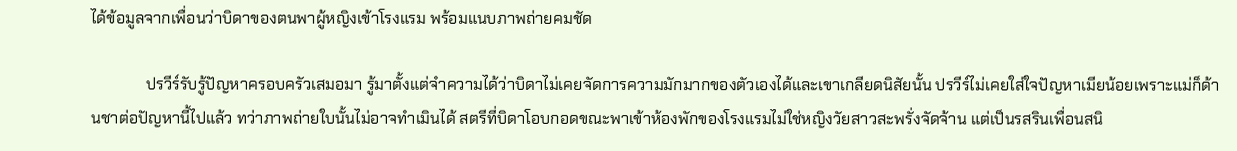ได้ข้อมูลจากเพื่อนว่าบิดาของตนพาผู้หญิงเข้าโรงแรม พร้อมแนบภาพถ่ายคมชัด

              ปรวีร์รับรู้ปัญหาครอบครัวเสมอมา รู้มาตั้งแต่จำความได้ว่าบิดาไม่เคยจัดการความมักมากของตัวเองได้และเขาเกลียดนิสัยนั้น ปรวีร์ไม่เคยใส่ใจปัญหาเมียน้อยเพราะแม่ก็ด้านชาต่อปัญหานี้ไปแล้ว ทว่าภาพถ่ายใบนั้นไม่อาจทำเมินได้ สตรีที่บิดาโอบกอดขณะพาเข้าห้องพักของโรงแรมไม่ใช่หญิงวัยสาวสะพรั่งจัดจ้าน แต่เป็นรสรินเพื่อนสนิ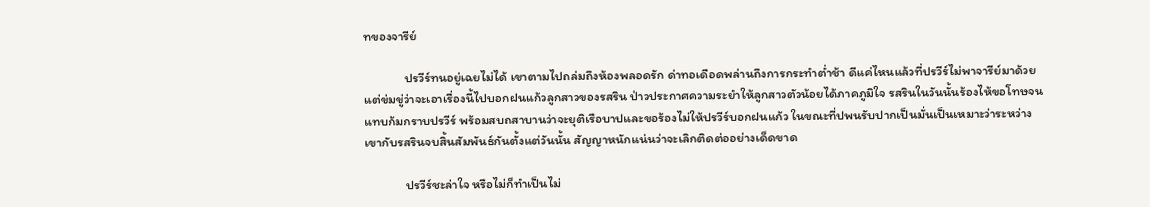ทของจารีย์

              ปรวีร์ทนอยู่เฉยไม่ได้ เขาตามไปถล่มถึงห้องพลอดรัก ด่าทอเดือดพล่านถึงการกระทำต่ำช้า ดีแค่ไหนแล้วที่ปรวีร์ไม่พาจารีย์มาด้วย แต่ข่มขู่ว่าจะเอาเรื่องนี้ไปบอกฝนแก้วลูกสาวของรสริน ป่าวประกาศความระยำให้ลูกสาวตัวน้อยได้ภาคภูมิใจ รสรินในวันนั้นร้องไห้ขอโทษจนแทบก้มกราบปรวีร์ พร้อมสบถสาบานว่าจะยุติเรือบาปและขอร้องไม่ให้ปรวีร์บอกฝนแก้ว ในขณะที่ปพนรับปากเป็นมั่นเป็นเหมาะว่าระหว่างเขากับรสรินจบสิ้นสัมพันธ์กันตั้งแต่วันนั้น สัญญาหนักแน่นว่าจะเลิกติดต่ออย่างเด็ดขาด

              ปรวีร์ชะล่าใจ หรือไม่ก็ทำเป็นไม่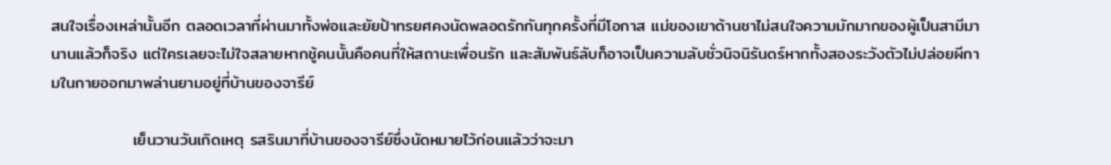สนใจเรื่องเหล่านั้นอีก ตลอดเวลาที่ผ่านมาทั้งพ่อและยัยป้าทรยศคงนัดพลอดรักกันทุกครั้งที่มีโอกาส แม่ของเขาด้านชาไม่สนใจความมักมากของผู้เป็นสามีมานานแล้วก็จริง แต่ใครเลยจะไม่ใจสลายหากชู้คนนั้นคือคนที่ให้สถานะเพื่อนรัก และสัมพันธ์ลับก็อาจเป็นความลับชั่วนิจนิรันดร์หากทั้งสองระวังตัวไม่ปล่อยผีกามในกายออกมาพล่านยามอยู่ที่บ้านของจารีย์

              เย็นวานวันเกิดเหตุ รสรินมาที่บ้านของจารีย์ซึ่งนัดหมายไว้ก่อนแล้วว่าจะมา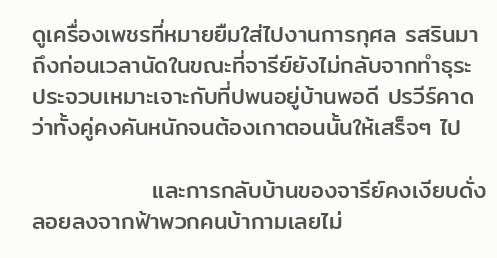ดูเครื่องเพชรที่หมายยืมใส่ไปงานการกุศล รสรินมาถึงก่อนเวลานัดในขณะที่จารีย์ยังไม่กลับจากทำธุระ ประจวบเหมาะเจาะกับที่ปพนอยู่บ้านพอดี ปรวีร์คาดว่าทั้งคู่คงคันหนักจนต้องเกาตอนนั้นให้เสร็จๆ ไป

              และการกลับบ้านของจารีย์คงเงียบดั่งลอยลงจากฟ้าพวกคนบ้ากามเลยไม่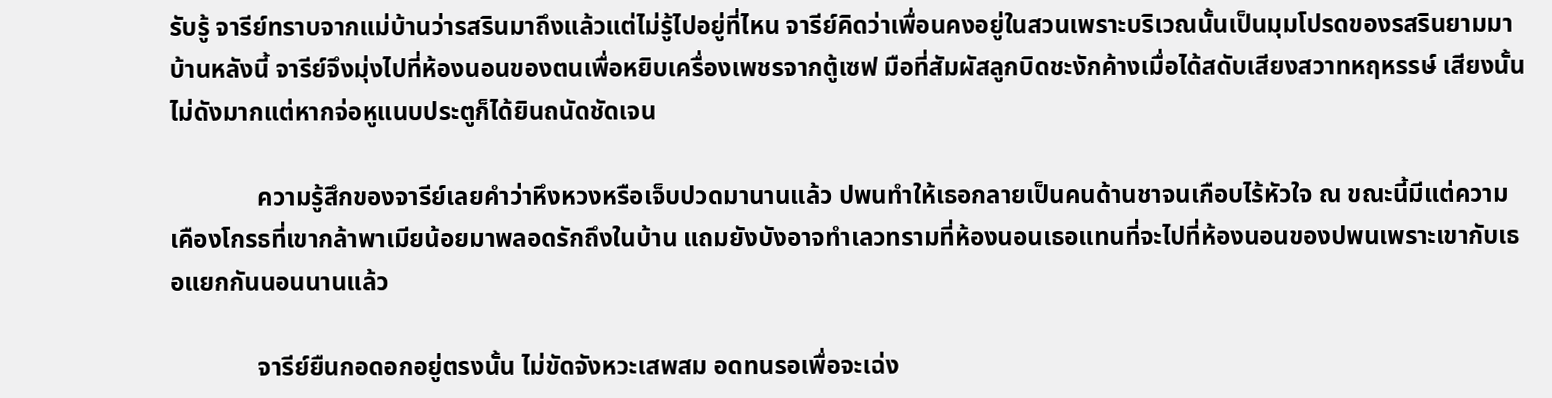รับรู้ จารีย์ทราบจากแม่บ้านว่ารสรินมาถึงแล้วแต่ไม่รู้ไปอยู่ที่ไหน จารีย์คิดว่าเพื่อนคงอยู่ในสวนเพราะบริเวณนั้นเป็นมุมโปรดของรสรินยามมาบ้านหลังนี้ จารีย์จึงมุ่งไปที่ห้องนอนของตนเพื่อหยิบเครื่องเพชรจากตู้เซฟ มือที่สัมผัสลูกบิดชะงักค้างเมื่อได้สดับเสียงสวาทหฤหรรษ์ เสียงนั้นไม่ดังมากแต่หากจ่อหูแนบประตูก็ได้ยินถนัดชัดเจน

              ความรู้สึกของจารีย์เลยคำว่าหึงหวงหรือเจ็บปวดมานานแล้ว ปพนทำให้เธอกลายเป็นคนด้านชาจนเกือบไร้หัวใจ ณ ขณะนี้มีแต่ความเคืองโกรธที่เขากล้าพาเมียน้อยมาพลอดรักถึงในบ้าน แถมยังบังอาจทำเลวทรามที่ห้องนอนเธอแทนที่จะไปที่ห้องนอนของปพนเพราะเขากับเธอแยกกันนอนนานแล้ว

              จารีย์ยืนกอดอกอยู่ตรงนั้น ไม่ขัดจังหวะเสพสม อดทนรอเพื่อจะเฉ่ง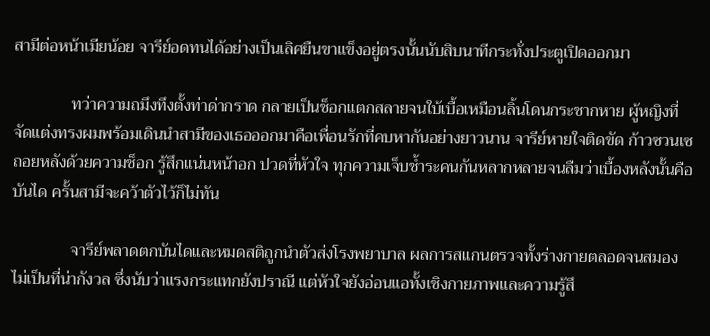สามีต่อหน้าเมียน้อย จารีย์อดทนได้อย่างเป็นเลิศยืนขาแข็งอยู่ตรงนั้นนับสิบนาทีกระทั่งประตูเปิดออกมา

              ทว่าความถมึงทึงตั้งท่าด่ากราด กลายเป็นช็อกแตกสลายจนใบ้เบื้อเหมือนลิ้นโดนกระชากหาย ผู้หญิงที่จัดแต่งทรงผมพร้อมเดินนำสามีของเธอออกมาคือเพื่อนรักที่คบหากันอย่างยาวนาน จารีย์หายใจติดขัด ก้าวซวนเซถอยหลังด้วยความช็อก รู้สึกแน่นหน้าอก ปวดที่หัวใจ ทุกความเจ็บช้ำระคนกันหลากหลายจนลืมว่าเบื้องหลังนั้นคือบันได ครั้นสามีจะคว้าตัวไว้ก็ไม่ทัน

              จารีย์พลาดตกบันไดและหมดสติถูกนำตัวส่งโรงพยาบาล ผลการสแกนตรวจทั้งร่างกายตลอดจนสมองไม่เป็นที่น่ากังวล ซึ่งนับว่าแรงกระแทกยังปราณี แต่หัวใจยังอ่อนแอทั้งเชิงกายภาพและความรู้สึ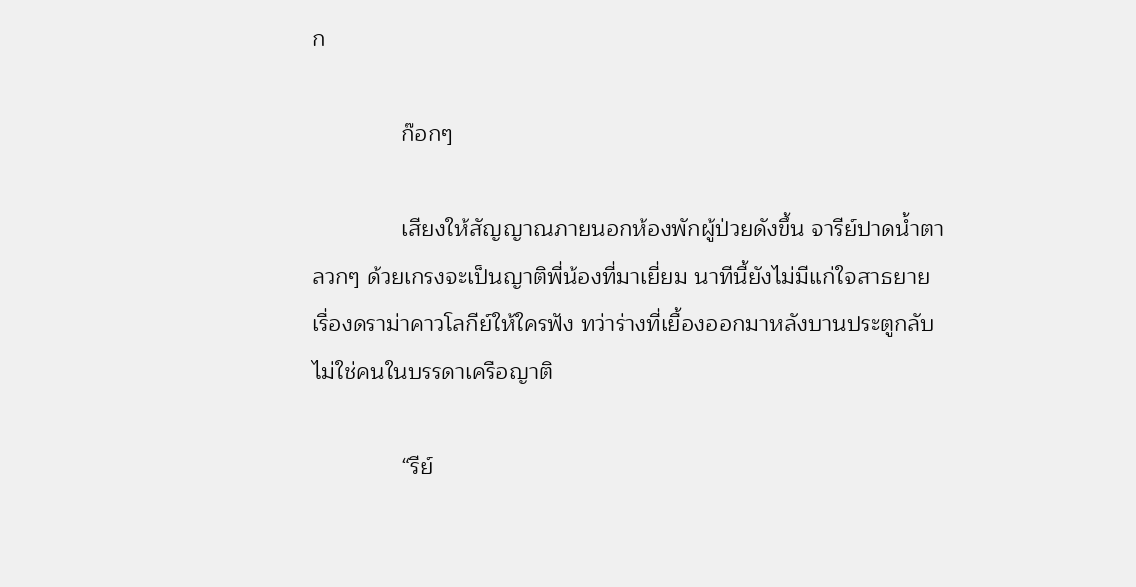ก

              ก๊อกๆ

              เสียงให้สัญญาณภายนอกห้องพักผู้ป่วยดังขึ้น จารีย์ปาดน้ำตาลวกๆ ด้วยเกรงจะเป็นญาติพี่น้องที่มาเยี่ยม นาทีนี้ยังไม่มีแก่ใจสาธยายเรื่องดราม่าคาวโลกีย์ให้ใครฟัง ทว่าร่างที่เยื้องออกมาหลังบานประตูกลับไม่ใช่คนในบรรดาเครือญาติ

              “รีย์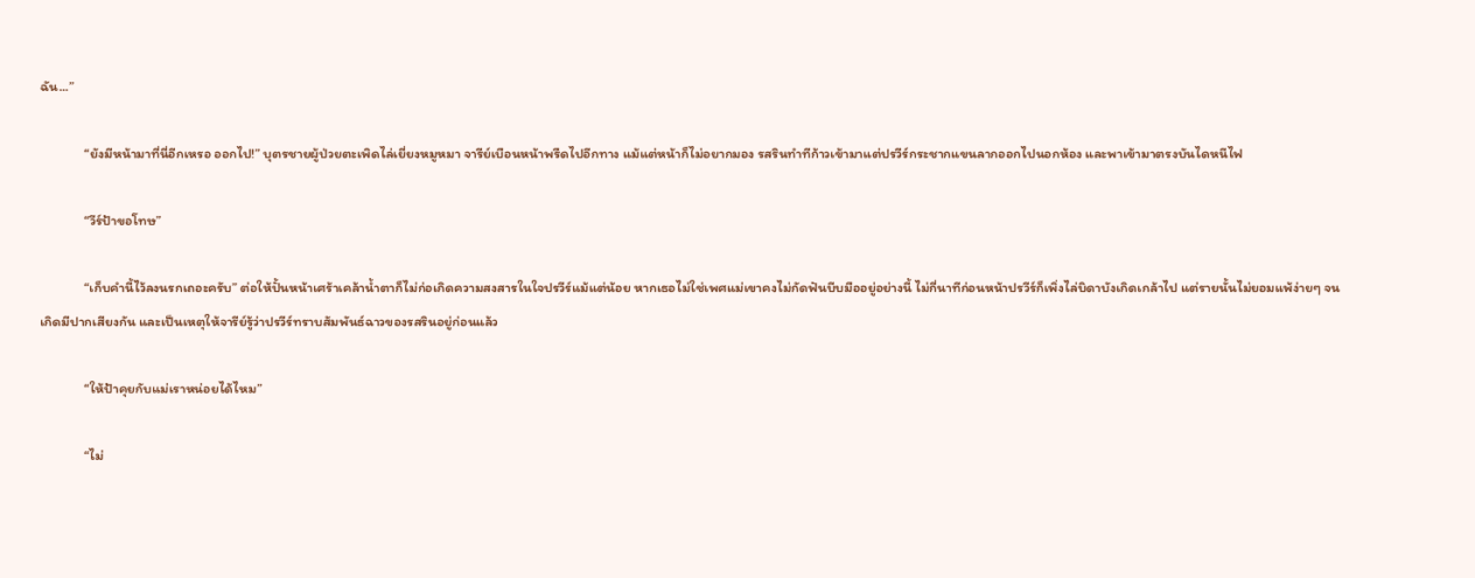ฉัน...”

              “ยังมีหน้ามาที่นี่อีกเหรอ ออกไป!” บุตรชายผู้ป่วยตะเพิดไล่เยี่ยงหมูหมา จารีย์เบือนหน้าพรืดไปอีกทาง แม้แต่หน้าก็ไม่อยากมอง รสรินทำทีก้าวเข้ามาแต่ปรวีร์กระชากแขนลากออกไปนอกห้อง และพาเข้ามาตรงบันไดหนีไฟ

              “วีร์ป้าขอโทษ”

              “เก็บคำนี้ไว้ลงนรกเถอะครับ” ต่อให้ปั้นหน้าเศร้าเคล้าน้ำตาก็ไม่ก่อเกิดความสงสารในใจปรวีร์แม้แต่น้อย หากเธอไม่ใช่เพศแม่เขาคงไม่กัดฟันบีบมืออยู่อย่างนี้ ไม่กี่นาทีก่อนหน้าปรวีร์ก็เพิ่งไล่บิดาบังเกิดเกล้าไป แต่รายนั้นไม่ยอมแพ้ง่ายๆ จนเกิดมีปากเสียงกัน และเป็นเหตุให้จารีย์รู้ว่าปรวีร์ทราบสัมพันธ์ฉาวของรสรินอยู่ก่อนแล้ว

              “ให้ป้าคุยกับแม่เราหน่อยได้ไหม”

              “ไม่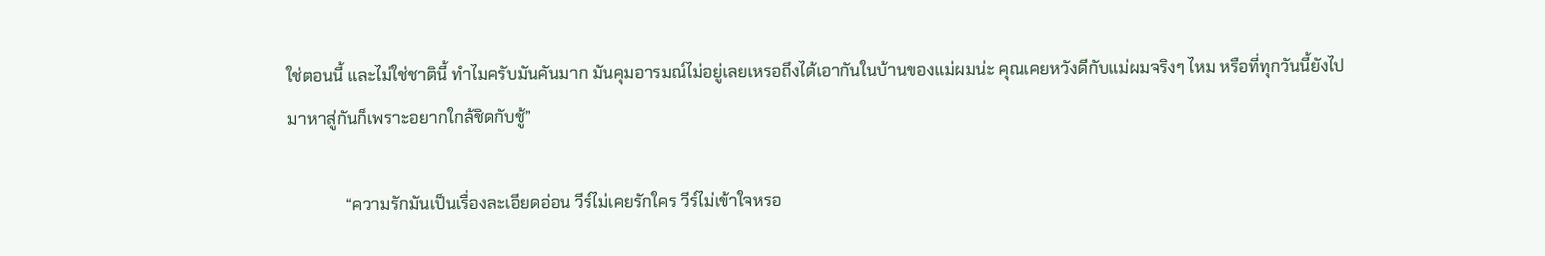ใช่ตอนนี้ และไม่ใช่ชาตินี้ ทำไมครับมันคันมาก มันคุมอารมณ์ไม่อยู่เลยเหรอถึงได้เอากันในบ้านของแม่ผมน่ะ คุณเคยหวังดีกับแม่ผมจริงๆ ไหม หรือที่ทุกวันนี้ยังไปมาหาสู่กันก็เพราะอยากใกล้ชิดกับชู้”

              “ความรักมันเป็นเรื่องละเอียดอ่อน วีร์ไม่เคยรักใคร วีร์ไม่เข้าใจหรอ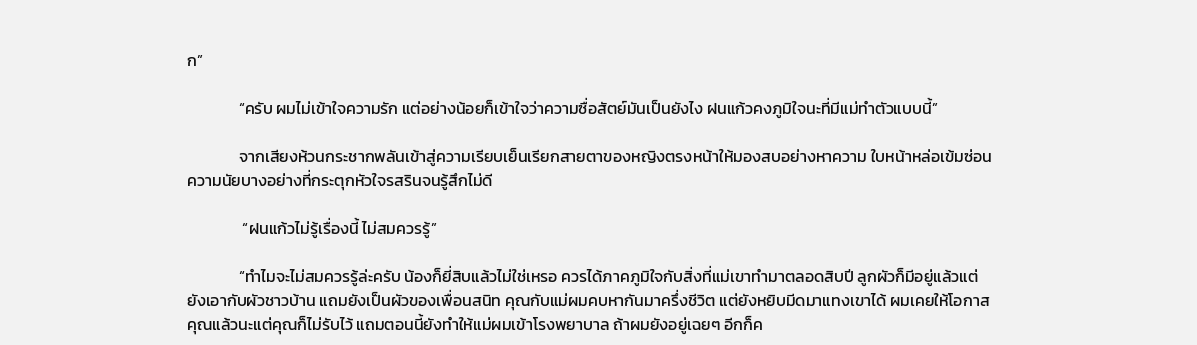ก”

              “ครับ ผมไม่เข้าใจความรัก แต่อย่างน้อยก็เข้าใจว่าความซื่อสัตย์มันเป็นยังไง ฝนแก้วคงภูมิใจนะที่มีแม่ทำตัวแบบนี้”

              จากเสียงห้วนกระชากพลันเข้าสู่ความเรียบเย็นเรียกสายตาของหญิงตรงหน้าให้มองสบอย่างหาความ ใบหน้าหล่อเข้มซ่อนความนัยบางอย่างที่กระตุกหัวใจรสรินจนรู้สึกไม่ดี

               “ฝนแก้วไม่รู้เรื่องนี้ ไม่สมควรรู้”

              “ทำไมจะไม่สมควรรู้ล่ะครับ น้องก็ยี่สิบแล้วไม่ใช่เหรอ ควรได้ภาคภูมิใจกับสิ่งที่แม่เขาทำมาตลอดสิบปี ลูกผัวก็มีอยู่แล้วแต่ยังเอากับผัวชาวบ้าน แถมยังเป็นผัวของเพื่อนสนิท คุณกับแม่ผมคบหากันมาครึ่งชีวิต แต่ยังหยิบมีดมาแทงเขาได้ ผมเคยให้โอกาสคุณแล้วนะแต่คุณก็ไม่รับไว้ แถมตอนนี้ยังทำให้แม่ผมเข้าโรงพยาบาล ถ้าผมยังอยู่เฉยๆ อีกก็ค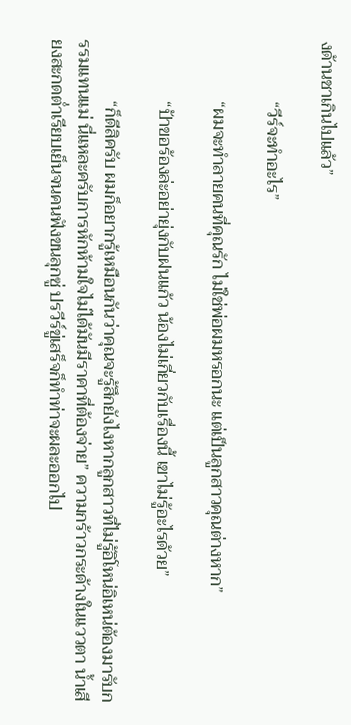งด้านชาเกินไปแล้ว”

              “วีร์จะทำอะไร”

              “ผมจะทำลายคนที่คุณรัก ไม่ใช่พ่อผมหรอกนะ แต่เป็นลูกสาวคุณต่างหาก”

              “ป้าขอร้องล่ะอย่ายุ่งกับฝนแก้ว น้องไม่เกี่ยวกับเรื่องนี้ เขาไม่รู้อะไรด้วย”

              “ก็ดีสิครับ ผมก็อยากรู้เหมือนกันว่าคุณจะรู้สึกยังไงหากลูกสาวที่ไม่รู้อิโหน่อิเหน่ต้องมารับกรรมแทนแม่ นี่แหละครับการหักห้ามใจไม่ได้มันมีราคาที่ต้องจ่าย” ความกร้าวกระด้างในแววตา น้ำเสียงสะกดต่ำเรียบเย็นจนคนฟังขนลุกซู่ ปรวีร์ขู่เสร็จก็ทำท่าจะผละออกไป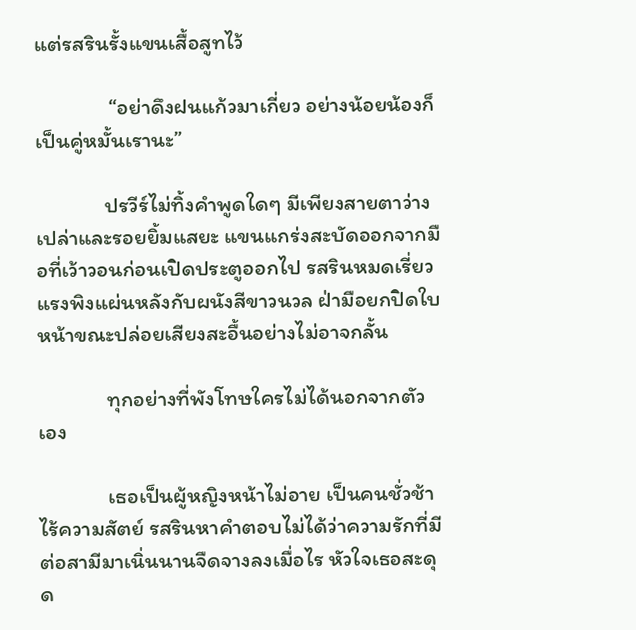แต่รสรินรั้งแขนเสื้อสูทไว้

               “อย่าดึงฝนแก้วมาเกี่ยว อย่างน้อยน้องก็เป็นคู่หมั้นเรานะ”

              ปรวีร์ไม่ทิ้งคำพูดใดๆ มีเพียงสายตาว่างเปล่าและรอยยิ้มแสยะ แขนแกร่งสะบัดออกจากมือที่เว้าวอนก่อนเปิดประตูออกไป รสรินหมดเรี่ยวแรงพิงแผ่นหลังกับผนังสีขาวนวล ฝ่ามือยกปิดใบหน้าขณะปล่อยเสียงสะอื้นอย่างไม่อาจกลั้น

              ทุกอย่างที่พังโทษใครไม่ได้นอกจากตัวเอง

              เธอเป็นผู้หญิงหน้าไม่อาย เป็นคนชั่วช้าไร้ความสัตย์ รสรินหาคำตอบไม่ได้ว่าความรักที่มีต่อสามีมาเนิ่นนานจืดจางลงเมื่อไร หัวใจเธอสะดุด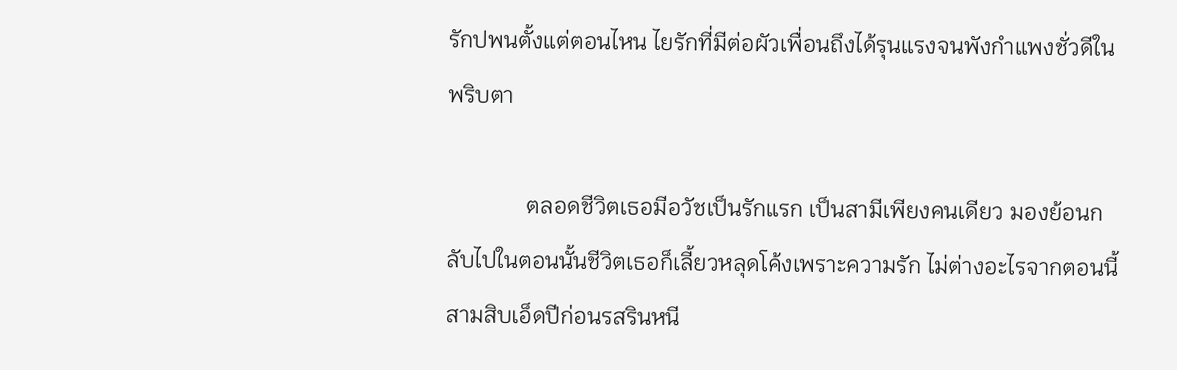รักปพนตั้งแต่ตอนไหน ไยรักที่มีต่อผัวเพื่อนถึงได้รุนแรงจนพังกำแพงชั่วดีในพริบตา

              ตลอดชีวิตเธอมีอวัชเป็นรักแรก เป็นสามีเพียงคนเดียว มองย้อนกลับไปในตอนนั้นชีวิตเธอก็เลี้ยวหลุดโค้งเพราะความรัก ไม่ต่างอะไรจากตอนนี้ สามสิบเอ็ดปีก่อนรสรินหนี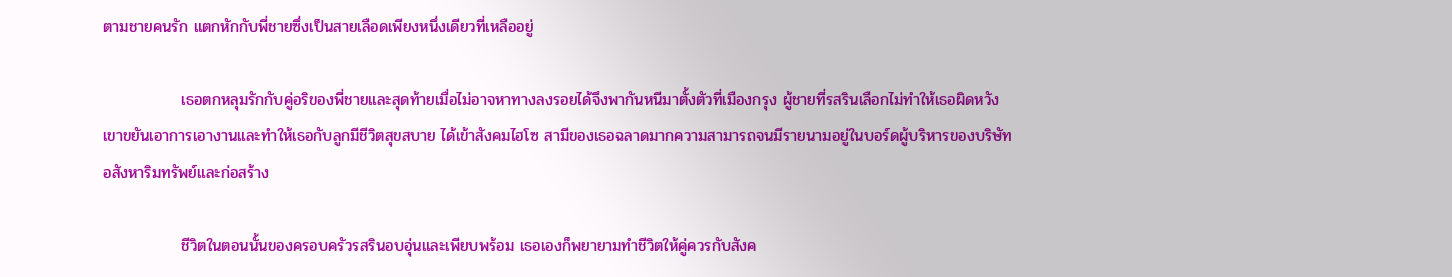ตามชายคนรัก แตกหักกับพี่ชายซึ่งเป็นสายเลือดเพียงหนึ่งเดียวที่เหลืออยู่

              เธอตกหลุมรักกับคู่อริของพี่ชายและสุดท้ายเมื่อไม่อาจหาทางลงรอยได้จึงพากันหนีมาตั้งตัวที่เมืองกรุง ผู้ชายที่รสรินเลือกไม่ทำให้เธอผิดหวัง เขาขยันเอาการเอางานและทำให้เธอกับลูกมีชีวิตสุขสบาย ได้เข้าสังคมไฮโซ สามีของเธอฉลาดมากความสามารถจนมีรายนามอยู่ในบอร์ดผู้บริหารของบริษัทอสังหาริมทรัพย์และก่อสร้าง

              ชีวิตในตอนนั้นของครอบครัวรสรินอบอุ่นและเพียบพร้อม เธอเองก็พยายามทำชีวิตให้คู่ควรกับสังค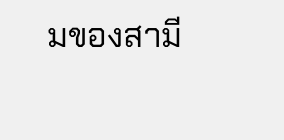มของสามี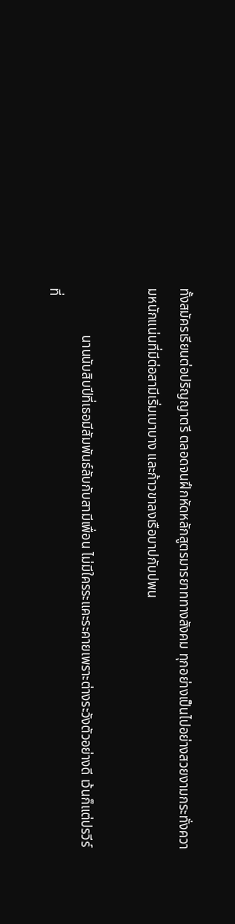ทั้งสมัครเรียนต่อปริญญาตรี ตลอดจนฝึกหัดหลักสูตรมารยาททางสังคม ทุกอย่างเป็นไปอย่างสวยงามกระทั่งความหนักแน่นที่มีต่อสามีเริ่มเบาบาง และก้าวขาลงเรือบาปกับปพน

              นานนับสิบปีที่เธอมีสัมพันธ์ลับกับสามีเพื่อน ไม่มีใครระแคะระคายเพราะต่างระวังตัวอย่างดี เว้นก็แต่ปรวีร์ที่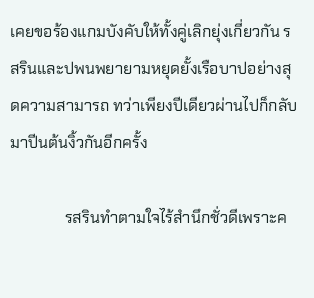เคยขอร้องแกมบังคับให้ทั้งคู่เลิกยุ่งเกี่ยวกัน รสรินและปพนพยายามหยุดยั้งเรือบาปอย่างสุดความสามารถ ทว่าเพียงปีเดียวผ่านไปก็กลับมาปีนต้นงิ้วกันอีกครั้ง

              รสรินทำตามใจไร้สำนึกชั่วดีเพราะค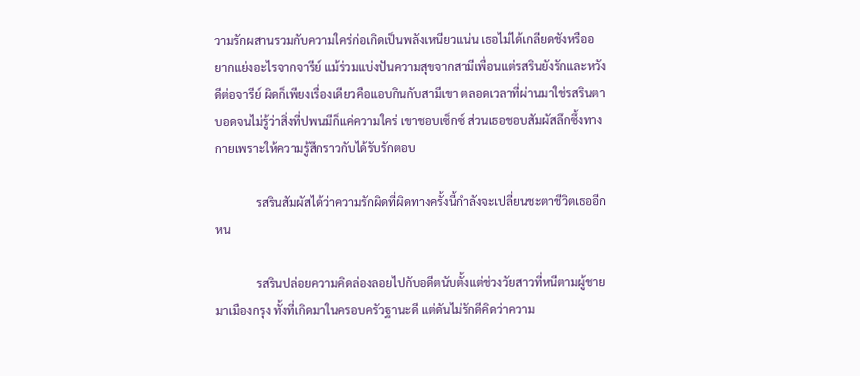วามรักผสานรวมกับความใคร่ก่อเกิดเป็นพลังเหนียวแน่น เธอไม่ได้เกลียดชังหรืออยากแย่งอะไรจากจารีย์ แม้ร่วมแบ่งปันความสุขจากสามีเพื่อนแต่รสรินยังรักและหวังดีต่อจารีย์ ผิดก็เพียงเรื่องเดียวคือแอบกินกับสามีเขา ตลอดเวลาที่ผ่านมาใช่รสรินตาบอดจนไม่รู้ว่าสิ่งที่ปพนมีก็แค่ความใคร่ เขาชอบเซ็กซ์ ส่วนเธอชอบสัมผัสลึกซึ้งทางกายเพราะให้ความรู้สึกราวกับได้รับรักตอบ

              รสรินสัมผัสได้ว่าความรักผิดที่ผิดทางครั้งนี้กำลังจะเปลี่ยนชะตาชีวิตเธออีกหน

              รสรินปล่อยความคิดล่องลอยไปกับอดีตนับตั้งแต่ช่วงวัยสาวที่หนีตามผู้ชายมาเมืองกรุง ทั้งที่เกิดมาในครอบครัวฐานะดี แต่ดันไม่รักดีคิดว่าความ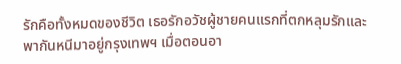รักคือทั้งหมดของชีวิต เธอรักอวัชผู้ชายคนแรกที่ตกหลุมรักและพากันหนีมาอยู่กรุงเทพฯ เมื่อตอนอา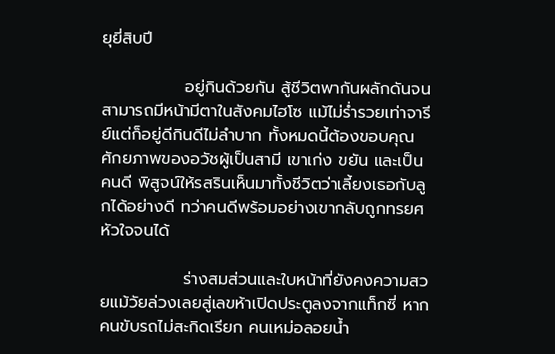ยุยี่สิบปี

              อยู่กินด้วยกัน สู้ชีวิตพากันผลักดันจนสามารถมีหน้ามีตาในสังคมไฮโซ แม้ไม่ร่ำรวยเท่าจารีย์แต่ก็อยู่ดีกินดีไม่ลำบาก ทั้งหมดนี้ต้องขอบคุณศักยภาพของอวัชผู้เป็นสามี เขาเก่ง ขยัน และเป็นคนดี พิสูจน์ให้รสรินเห็นมาทั้งชีวิตว่าเลี้ยงเธอกับลูกได้อย่างดี ทว่าคนดีพร้อมอย่างเขากลับถูกทรยศหัวใจจนได้

              ร่างสมส่วนและใบหน้าที่ยังคงความสวยแม้วัยล่วงเลยสู่เลขห้าเปิดประตูลงจากแท็กซี่ หากคนขับรถไม่สะกิดเรียก คนเหม่อลอยน้ำ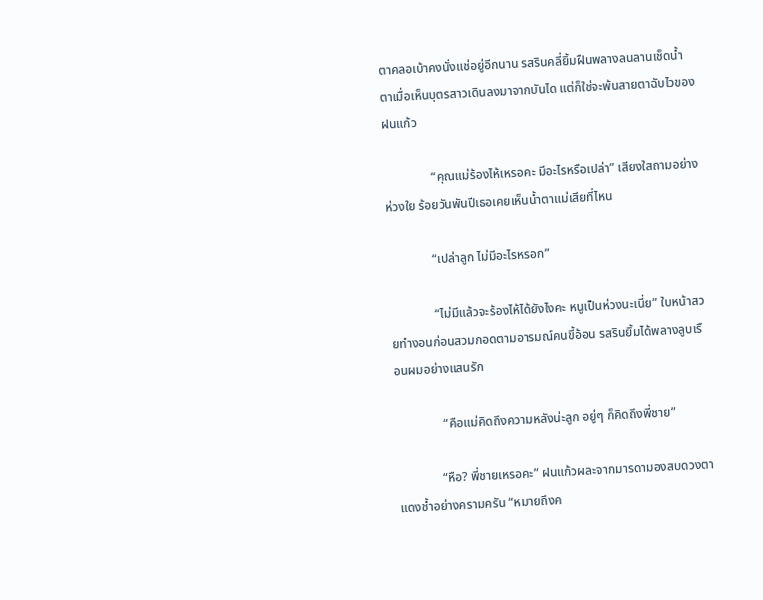ตาคลอเบ้าคงนั่งแช่อยู่อีกนาน รสรินคลี่ยิ้มฝืนพลางลนลานเช็ดน้ำตาเมื่อเห็นบุตรสาวเดินลงมาจากบันได แต่ก็ใช่จะพ้นสายตาฉับไวของฝนแก้ว

               “คุณแม่ร้องไห้เหรอคะ มีอะไรหรือเปล่า” เสียงใสถามอย่างห่วงใย ร้อยวันพันปีเธอเคยเห็นน้ำตาแม่เสียที่ไหน

              “เปล่าลูก ไม่มีอะไรหรอก”

              “ไม่มีแล้วจะร้องไห้ได้ยังไงคะ หนูเป็นห่วงนะเนี่ย” ใบหน้าสวยทำงอนก่อนสวมกอดตามอารมณ์คนขี้อ้อน รสรินยิ้มได้พลางลูบเรือนผมอย่างแสนรัก

               “คือแม่คิดถึงความหลังน่ะลูก อยู่ๆ ก็คิดถึงพี่ชาย”

              “หือ? พี่ชายเหรอคะ” ฝนแก้วผละจากมารดามองสบดวงตาแดงช้ำอย่างครามครัน “หมายถึงค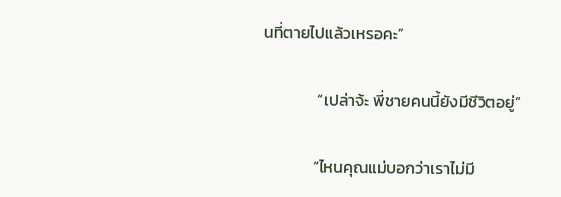นที่ตายไปแล้วเหรอคะ”

               “เปล่าจ้ะ พี่ชายคนนี้ยังมีชีวิตอยู่”

              “ไหนคุณแม่บอกว่าเราไม่มี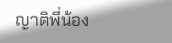ญาติพี่น้อง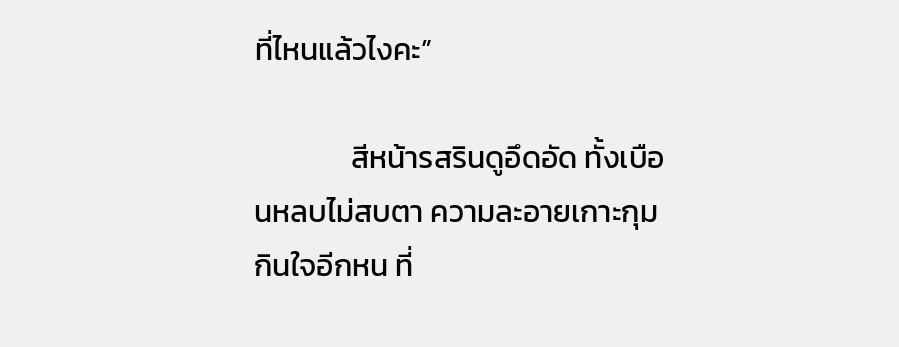ที่ไหนแล้วไงคะ”

              สีหน้ารสรินดูอึดอัด ทั้งเบือนหลบไม่สบตา ความละอายเกาะกุมกินใจอีกหน ที่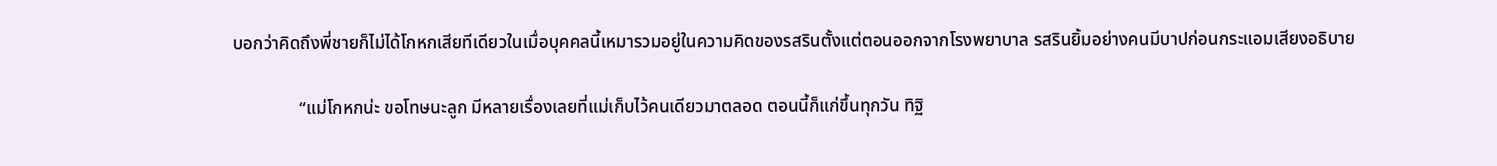บอกว่าคิดถึงพี่ชายก็ไม่ได้โกหกเสียทีเดียวในเมื่อบุคคลนี้เหมารวมอยู่ในความคิดของรสรินตั้งแต่ตอนออกจากโรงพยาบาล รสรินยิ้มอย่างคนมีบาปก่อนกระแอมเสียงอธิบาย

               “แม่โกหกน่ะ ขอโทษนะลูก มีหลายเรื่องเลยที่แม่เก็บไว้คนเดียวมาตลอด ตอนนี้ก็แก่ขึ้นทุกวัน ทิฐิ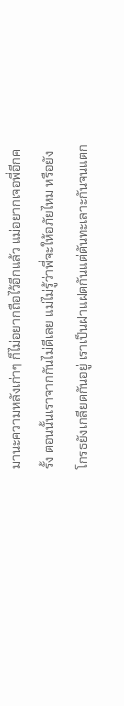มานะความหลังเก่าๆ ก็ไม่อยากถือไว้อีกแล้ว แม่อยากเจอพี่อีกครั้ง ตอนนั้นเราจากกันไม่ดีเลย แม่ไม่รู้ว่าพี่จะให้อภัยไหม หรือยังโกรธยังเกลียดกันอยู่ เราเป็นฝาแฝดกันแต่ดันทะเลาะกันจนแตก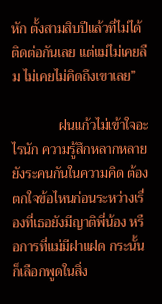หัก ตั้งสามสิบปีแล้วที่ไม่ได้ติดต่อกันเลย แต่แม่ไม่เคยลืม ไม่เคยไม่คิดถึงเขาเลย”

              ฝนแก้วไม่เข้าใจอะไรนัก ความรู้สึกหลากหลายยังระคนกันในความคิด ต้องตกใจข้อไหนก่อนระหว่างเรื่องที่เธอยังมีญาติพี่น้อง หรือการที่แม่มีฝาแฝด กระนั้นก็เลือกพูดในสิ่ง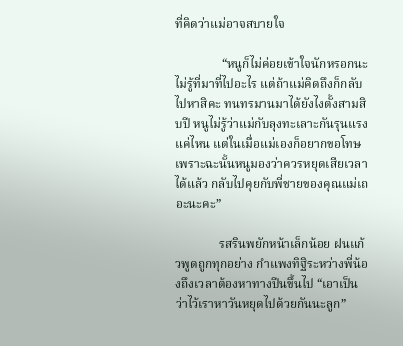ที่คิดว่าแม่อาจสบายใจ

               “หนูก็ไม่ค่อยเข้าใจนักหรอกนะ ไม่รู้ที่มาที่ไปอะไร แต่ถ้าแม่คิดถึงก็กลับไปหาสิคะ ทนทรมานมาได้ยังไงตั้งสามสิบปี หนูไม่รู้ว่าแม่กับลุงทะเลาะกันรุนแรงแค่ไหน แต่ในเมื่อแม่เองก็อยากขอโทษ เพราะฉะนั้นหนูมองว่าควรหยุดเสียเวลาได้แล้ว กลับไปคุยกับพี่ชายของคุณแม่เถอะนะคะ”

              รสรินพยักหน้าเล็กน้อย ฝนแก้วพูดถูกทุกอย่าง กำแพงทิฐิระหว่างพี่น้องถึงเวลาต้องหาทางปีนขึ้นไป “เอาเป็นว่าไว้เราหาวันหยุดไปด้วยกันนะลูก”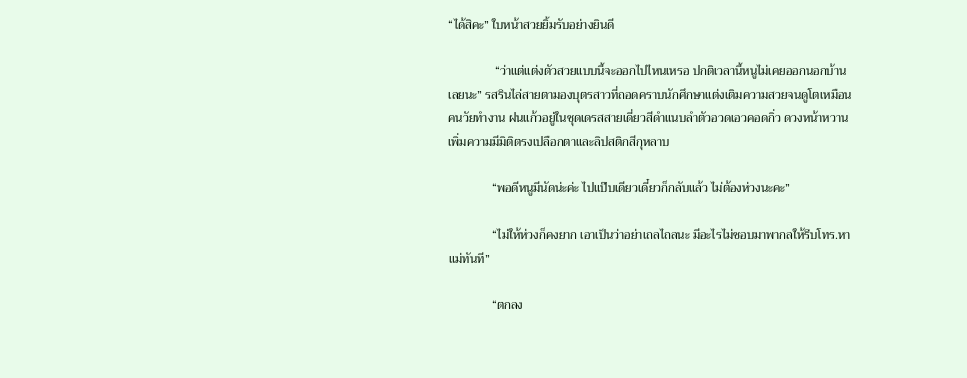“ได้สิคะ” ใบหน้าสวยยิ้มรับอย่างยินดี

               “ว่าแต่แต่งตัวสวยแบบนี้จะออกไปไหนเหรอ ปกติเวลานี้หนูไม่เคยออกนอกบ้านเลยนะ” รสรินไล่สายตามองบุตรสาวที่ถอดคราบนักศึกษาแต่งเติมความสวยจนดูโตเหมือนคนวัยทำงาน ฝนแก้วอยู่ในชุดเดรสสายเดี่ยวสีดำแนบลำตัวอวดเอวคอดกิ่ว ดวงหน้าหวานเพิ่มความมีมิติตรงเปลือกตาและลิปสติกสีกุหลาบ

              “พอดีหนูมีนัดน่ะค่ะ ไปแป๊บเดียวเดี๋ยวก็กลับแล้ว ไม่ต้องห่วงนะคะ”

              “ไม่ให้ห่วงก็คงยาก เอาเป็นว่าอย่าเถลไถลนะ มีอะไรไม่ชอบมาพากลให้รีบโทร.หาแม่ทันที”

              “ตกลง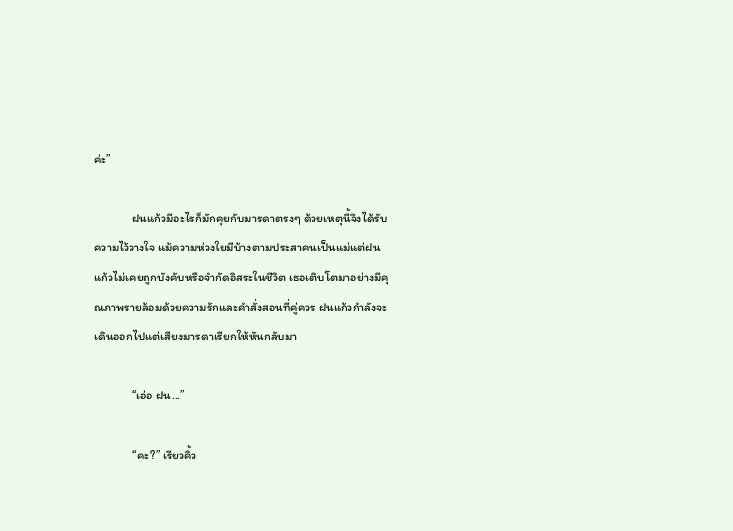ค่ะ”

              ฝนแก้วมีอะไรก็มักคุยกับมารดาตรงๆ ด้วยเหตุนี้จึงได้รับความไว้วางใจ แม้ความห่วงใยมีบ้างตามประสาคนเป็นแม่แต่ฝนแก้วไม่เคยถูกบังคับหรือจำกัดอิสระในชีวิต เธอเติบโตมาอย่างมีคุณภาพรายล้อมด้วยความรักและคำสั่งสอนที่คู่ควร ฝนแก้วกำลังจะเดินออกไปแต่เสียงมารดาเรียกให้หันกลับมา

              “เอ่อ ฝน...”

              “คะ?” เรียวคิ้ว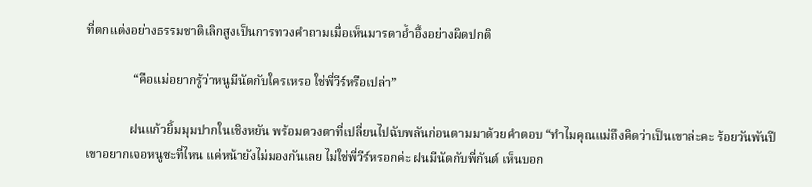ที่ตกแต่งอย่างธรรมชาติเลิกสูงเป็นการทวงคำถามเมื่อเห็นมารดาอ้ำอึ้งอย่างผิดปกติ

               “คือแม่อยากรู้ว่าหนูมีนัดกับใครเหรอ ใช่พี่วีร์หรือเปล่า”

              ฝนแก้วยิ้มมุมปากในเชิงหยัน พร้อมดวงตาที่เปลี่ยนไปฉับพลันก่อนตามมาด้วยคำตอบ “ทำไมคุณแม่ถึงคิดว่าเป็นเขาล่ะคะ ร้อยวันพันปีเขาอยากเจอหนูซะที่ไหน แค่หน้ายังไม่มองกันเลย ไม่ใช่พี่วีร์หรอกค่ะ ฝนมีนัดกับพี่กันต์ เห็นบอก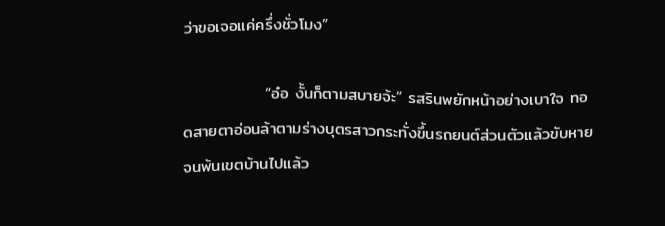ว่าขอเจอแค่ครึ่งชั่วโมง”

              “อ๋อ งั้นก็ตามสบายจ้ะ” รสรินพยักหน้าอย่างเบาใจ ทอดสายตาอ่อนล้าตามร่างบุตรสาวกระทั่งขึ้นรถยนต์ส่วนตัวแล้วขับหายจนพ้นเขตบ้านไปแล้ว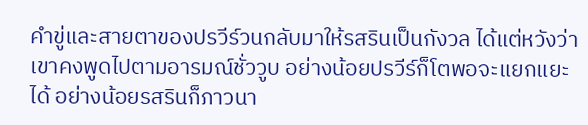คำขู่และสายตาของปรวีร์วนกลับมาให้รสรินเป็นกังวล ได้แต่หวังว่าเขาคงพูดไปตามอารมณ์ชั่ววูบ อย่างน้อยปรวีร์ก็โตพอจะแยกแยะได้ อย่างน้อยรสรินก็ภาวนา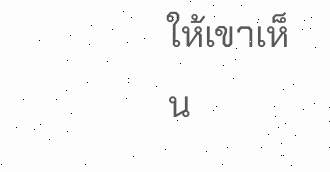ให้เขาเห็น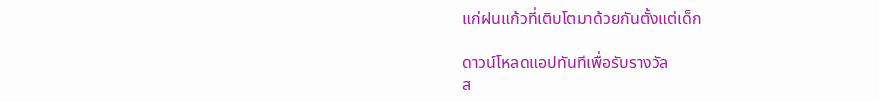แก่ฝนแก้วที่เติบโตมาด้วยกันตั้งแต่เด็ก

ดาวน์โหลดแอปทันทีเพื่อรับรางวัล
ส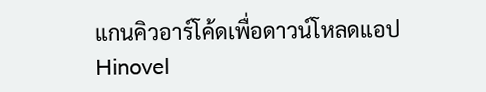แกนคิวอาร์โค้ดเพื่อดาวน์โหลดแอปHinovel